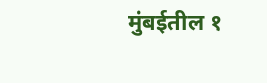मुंबईतील १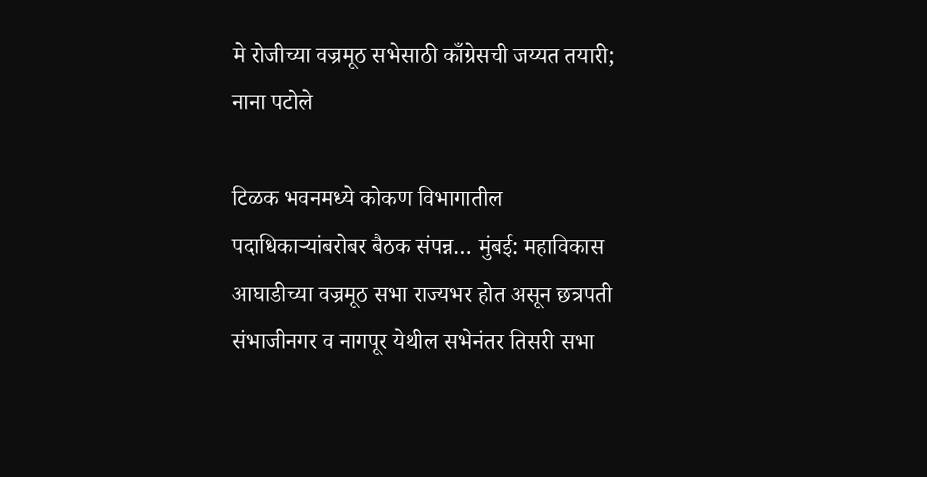मे रोजीच्या वज्रमूठ सभेसाठी काँग्रेसची जय्यत तयारी;  नाना पटोले

टिळक भवनमध्ये कोकण विभागातील पदाधिकाऱ्यांबरोबर बैठक संपन्न… मुंबई: महाविकास आघाडीच्या वज्रमूठ सभा राज्यभर होत असून छत्रपती संभाजीनगर व नागपूर येथील सभेनंतर तिसरी सभा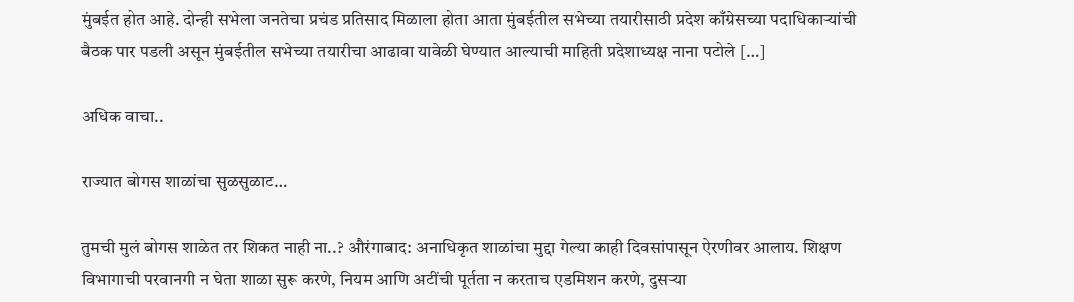मुंबईत होत आहे. दोन्ही सभेला जनतेचा प्रचंड प्रतिसाद मिळाला होता आता मुंबईतील सभेच्या तयारीसाठी प्रदेश काँग्रेसच्या पदाधिकाऱ्यांची बैठक पार पडली असून मुंबईतील सभेच्या तयारीचा आढावा यावेळी घेण्यात आल्याची माहिती प्रदेशाध्यक्ष नाना पटोले […]

अधिक वाचा..

राज्यात बोगस शाळांचा सुळसुळाट…

तुमची मुलं बोगस शाळेत तर शिकत नाही ना..? औरंगाबाद: अनाधिकृत शाळांचा मुद्दा गेल्या काही दिवसांपासून ऐरणीवर आलाय. शिक्षण विभागाची परवानगी न घेता शाळा सुरू करणे, नियम आणि अटींची पूर्तता न करताच एडमिशन करणे, दुसऱ्या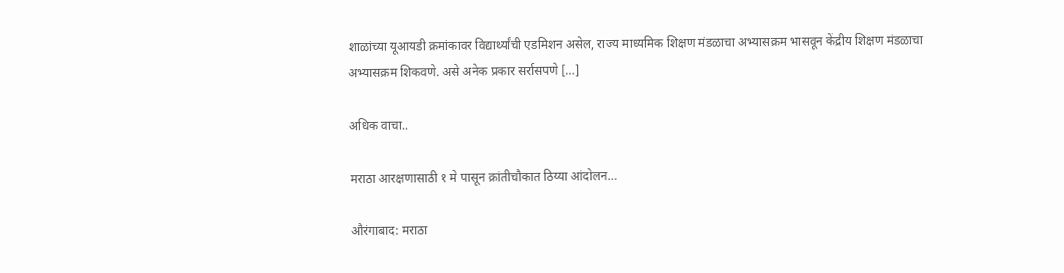शाळांच्या यूआयडी क्रमांकावर विद्यार्थ्यांची एडमिशन असेल, राज्य माध्यमिक शिक्षण मंडळाचा अभ्यासक्रम भासवून केंद्रीय शिक्षण मंडळाचा अभ्यासक्रम शिकवणे. असे अनेक प्रकार सर्रासपणे […]

अधिक वाचा..

मराठा आरक्षणासाठी १ मे पासून क्रांतीचौकात ठिय्या आंदोलन…

औरंगाबाद: मराठा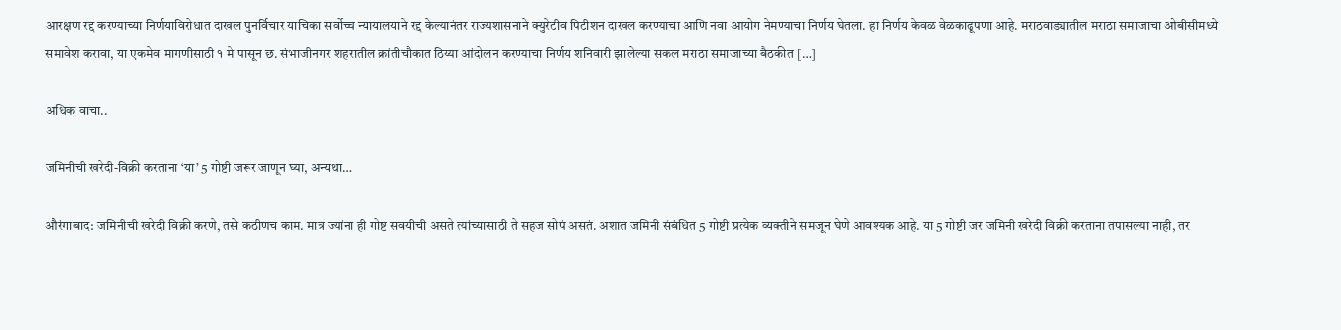आरक्षण रद्द करण्याच्या निर्णयाविरोधात दाखल पुनर्विचार याचिका सर्वोच्च न्यायालयाने रद्द केल्यानंतर राज्यशासनाने क्युरेटीव पिटीशन दाखल करण्याचा आणि नवा आयोग नेमण्याचा निर्णय घेतला. हा निर्णय केवळ वेळकाढूपणा आहे. मराठवाड्यातील मराठा समाजाचा ओबीसीमध्ये समावेश करावा, या एकमेव मागणीसाठी १ मे पासून छ. संभाजीनगर शहरातील क्रांतीचौकात ठिय्या आंदोलन करण्याचा निर्णय शनिवारी झालेल्या सकल मराठा समाजाच्या बैठकीत […]

अधिक वाचा..

जमिनीची खरेदी-विक्री करताना ‘या’ 5 गोष्टी जरूर जाणून घ्या, अन्यथा…

औरंगाबाद: जमिनीची खरेदी विक्री करणे, तसे कठीणच काम. मात्र ज्यांना ही गोष्ट सवयीची असते त्यांच्यासाठी ते सहज सोपं असतं. अशात जमिनी संबंधित 5 गोष्टी प्रत्येक व्यक्तीने समजून घेणे आवश्यक आहे. या 5 गोष्टी जर जमिनी खरेदी विक्री करताना तपासल्या नाही, तर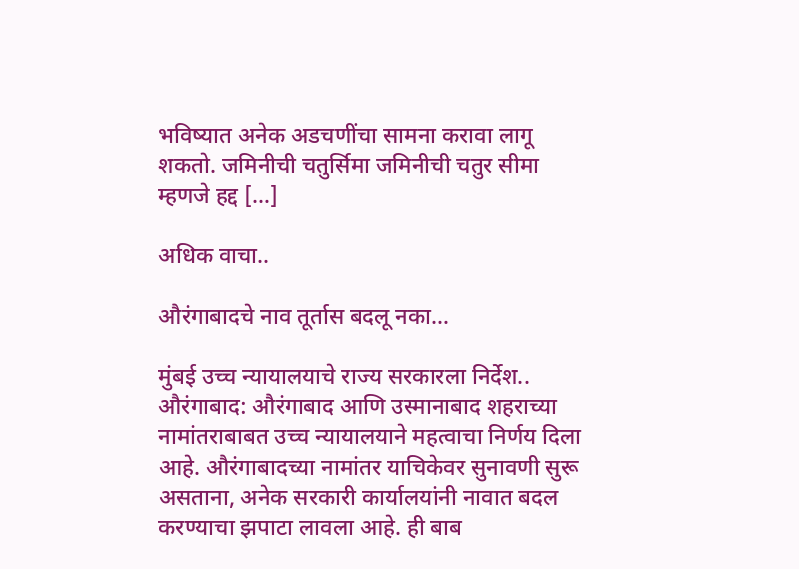भविष्यात अनेक अडचणींचा सामना करावा लागू शकतो. जमिनीची चतुर्सिमा जमिनीची चतुर सीमा म्हणजे हद्द […]

अधिक वाचा..

औरंगाबादचे नाव तूर्तास बदलू नका…

मुंबई उच्च न्यायालयाचे राज्य सरकारला निर्देश.. औरंगाबाद: औरंगाबाद आणि उस्मानाबाद शहराच्या नामांतराबाबत उच्च न्यायालयाने महत्वाचा निर्णय दिला आहे. औरंगाबादच्या नामांतर याचिकेवर सुनावणी सुरू असताना, अनेक सरकारी कार्यालयांनी नावात बदल करण्याचा झपाटा लावला आहे. ही बाब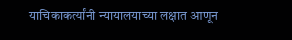याचिकाकर्त्यांनी न्यायालयाच्या लक्षात आणून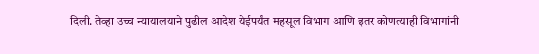दिली. तेव्हा उच्च न्यायालयाने पुढील आदेश येईपर्यंत महसूल विभाग आणि इतर कोणत्याही विभागांनी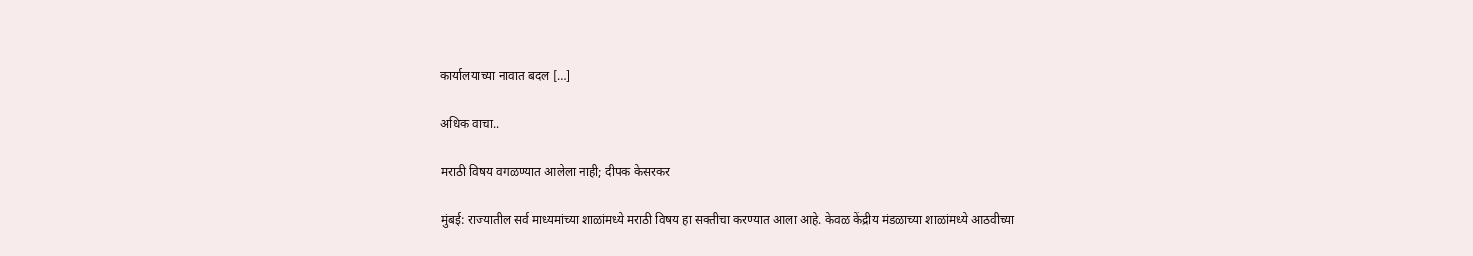कार्यालयाच्या नावात बदल […]

अधिक वाचा..

मराठी विषय वगळण्यात आलेला नाही; दीपक केसरकर

मुंबई: राज्यातील सर्व माध्यमांच्या शाळांमध्ये मराठी विषय हा सक्तीचा करण्यात आला आहे. केवळ केंद्रीय मंडळाच्या शाळांमध्ये आठवीच्या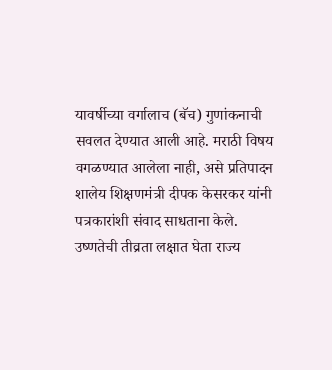यावर्षीच्या वर्गालाच (बॅच) गुणांकनाची सवलत देण्यात आली आहे. मराठी विषय वगळण्यात आलेला नाही, असे प्रतिपादन शालेय शिक्षणमंत्री दीपक केसरकर यांनी पत्रकारांशी संवाद साधताना केले. उष्णतेची तीव्रता लक्षात घेता राज्य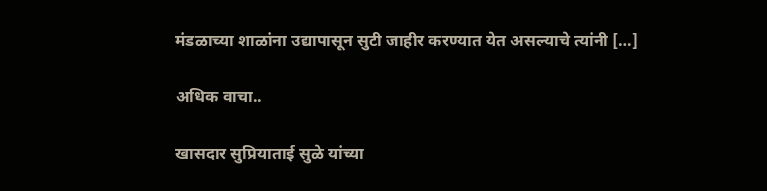मंडळाच्या शाळांना उद्यापासून सुटी जाहीर करण्यात येत असल्याचे त्यांनी […]

अधिक वाचा..

खासदार सुप्रियाताई सुळे यांच्या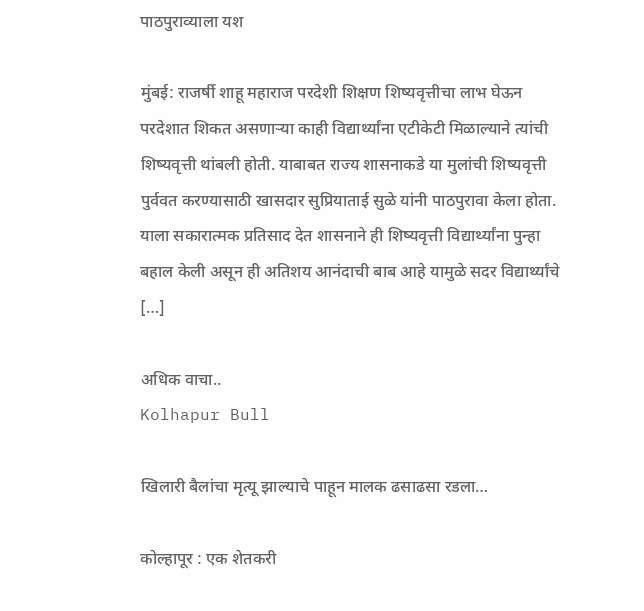पाठपुराव्याला यश

मुंबई: राजर्षी शाहू महाराज परदेशी शिक्षण शिष्यवृत्तीचा लाभ घेऊन परदेशात शिकत असणाऱ्या काही विद्यार्थ्यांना एटीकेटी मिळाल्याने त्यांची शिष्यवृत्ती थांबली होती. याबाबत राज्य शासनाकडे या मुलांची शिष्यवृत्ती पुर्ववत करण्यासाठी खासदार सुप्रियाताई सुळे यांनी पाठपुरावा केला होता. याला सकारात्मक प्रतिसाद देत शासनाने ही शिष्यवृत्ती विद्यार्थ्यांना पुन्हा बहाल केली असून ही अतिशय आनंदाची बाब आहे यामुळे सदर विद्यार्थ्यांचे […]

अधिक वाचा..
Kolhapur Bull

खिलारी बैलांचा मृत्यू झाल्याचे पाहून मालक ढसाढसा रडला…

कोल्हापूर : एक शेतकरी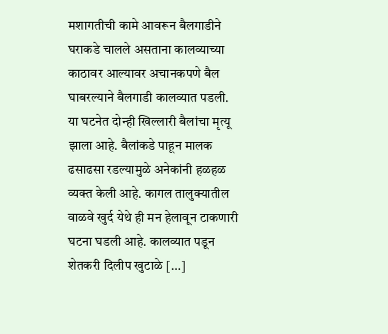मशागतीची कामे आवरून बैलगाडीने घराकडे चालले असताना कालव्याच्या काठावर आल्यावर अचानकपणे बैल घाबरल्याने बैलगाडी कालव्यात पडली. या घटनेत दोन्ही खिल्लारी बैलांचा मृत्यू झाला आहे. बैलांकडे पाहून मालक ढसाढसा रडल्यामुळे अनेकांनी हळहळ व्यक्त केली आहे. कागल तालुक्यातील वाळवे खुर्द येथे ही मन हेलावून टाकणारी घटना घडली आहे. कालव्यात पडून शेतकरी दिलीप खुटाळे […]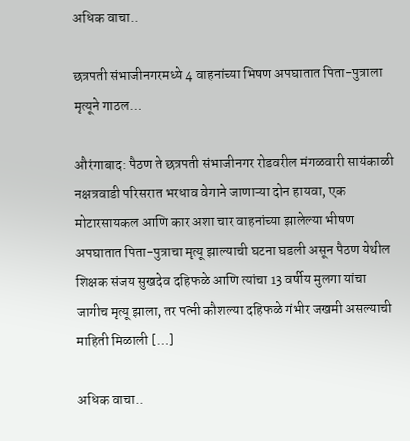अधिक वाचा..

छत्रपती संभाजीनगरमध्ये 4 वाहनांच्या भिषण अपघातात पिता-पुत्राला मृत्यूने गाठल…

औरंगाबाद: पैठण ते छत्रपती संभाजीनगर रोडवरील मंगळवारी सायंकाळी नक्षत्रवाडी परिसरात भरधाव वेगाने जाणाऱ्या दोन हायवा, एक मोटारसायकल आणि कार अशा चार वाहनांच्या झालेल्या भीषण अपघातात पिता-पुत्राचा मृत्यू झाल्याची घटना घडली असून पैठण येथील शिक्षक संजय सुखदेव दहिफळे आणि त्यांचा 13 वर्षीय मुलगा यांचा जागीच मृत्यू झाला, तर पत्नी कौशल्या दहिफळे गंभीर जखमी असल्याची माहिती मिळाली […]

अधिक वाचा..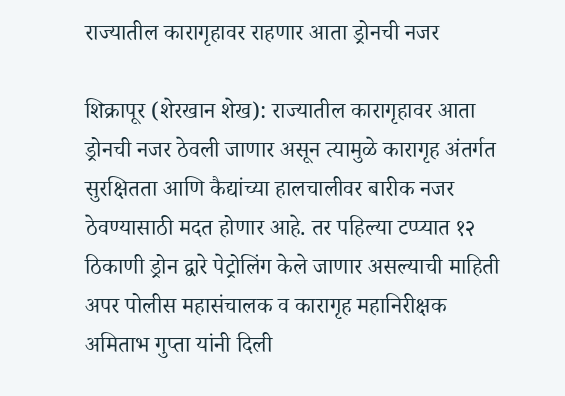राज्यातील कारागृहावर राहणार आता ड्रोनची नजर

शिक्रापूर (शेरखान शेख): राज्यातील कारागृहावर आता ड्रोनची नजर ठेवली जाणार असून त्यामुळे कारागृह अंतर्गत सुरक्षितता आणि कैद्यांच्या हालचालीवर बारीक नजर ठेवण्यासाठी मदत होणार आहे. तर पहिल्या टप्प्यात १२ ठिकाणी ड्रोन द्वारे पेट्रोलिंग केले जाणार असल्याची माहिती अपर पोलीस महासंचालक व कारागृह महानिरीक्षक अमिताभ गुप्ता यांनी दिली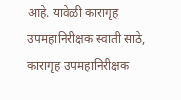आहे. यावेळी कारागृह उपमहानिरीक्षक स्वाती साठे, कारागृह उपमहानिरीक्षक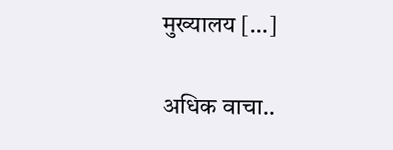मुख्यालय […]

अधिक वाचा..